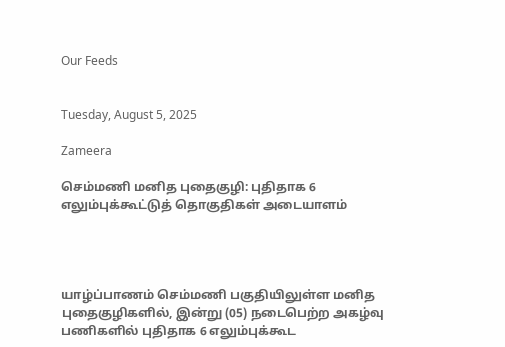Our Feeds


Tuesday, August 5, 2025

Zameera

செம்மணி மனித புதைகுழி: புதிதாக 6 எலும்புக்கூட்டுத் தொகுதிகள் அடையாளம்




யாழ்ப்பாணம் செம்மணி பகுதியிலுள்ள மனித புதைகுழிகளில், இன்று (05) நடைபெற்ற அகழ்வு பணிகளில் புதிதாக 6 எலும்புக்கூட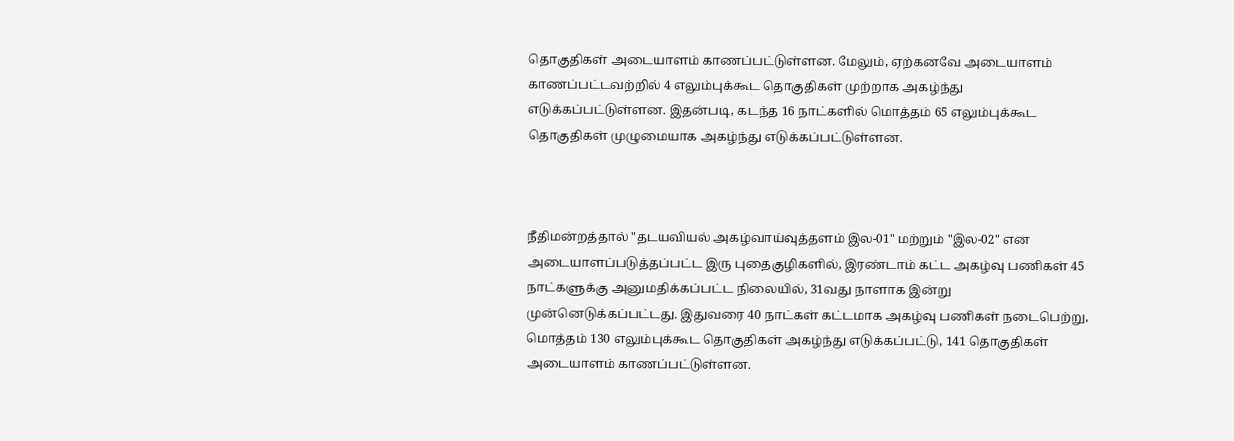தொகுதிகள் அடையாளம் காணப்பட்டுள்ளன. மேலும், ஏற்கனவே அடையாளம் காணப்பட்டவற்றில் 4 எலும்புக்கூட தொகுதிகள் முற்றாக அகழ்ந்து எடுக்கப்பட்டுள்ளன. இதன்படி, கடந்த 16 நாட்களில் மொத்தம் 65 எலும்புக்கூட தொகுதிகள் முழுமையாக அகழ்ந்து எடுக்கப்பட்டுள்ளன.



நீதிமன்றத்தால் "தடயவியல் அகழ்வாய்வுத்தளம் இல-01" மற்றும் "இல-02" என அடையாளப்படுத்தப்பட்ட இரு புதைகுழிகளில், இரண்டாம் கட்ட அகழ்வு பணிகள் 45 நாட்களுக்கு அனுமதிக்கப்பட்ட நிலையில், 31வது நாளாக இன்று முன்னெடுக்கப்பட்டது. இதுவரை 40 நாட்கள் கட்டமாக அகழ்வு பணிகள் நடைபெற்று, மொத்தம் 130 எலும்புக்கூட தொகுதிகள் அகழ்ந்து எடுக்கப்பட்டு, 141 தொகுதிகள் அடையாளம் காணப்பட்டுள்ளன.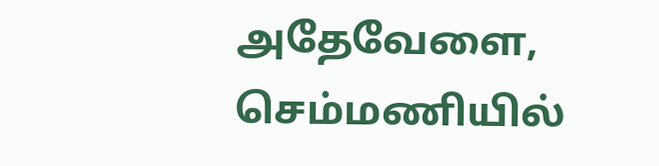அதேவேளை, செம்மணியில்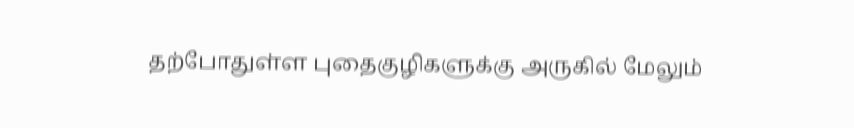தற்போதுள்ள புதைகுழிகளுக்கு அருகில் மேலும்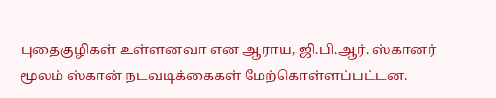புதைகுழிகள் உள்ளனவா என ஆராய, ஜி.பி.ஆர். ஸ்கானர் மூலம் ஸ்கான் நடவடிக்கைகள் மேற்கொள்ளப்பட்டன.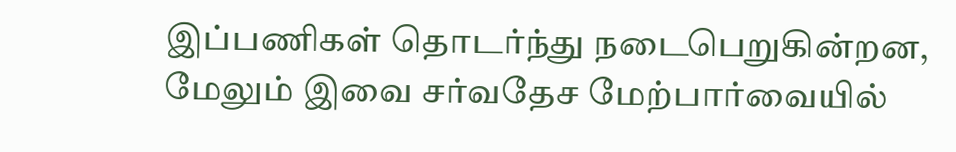இப்பணிகள் தொடர்ந்து நடைபெறுகின்றன, மேலும் இவை சர்வதேச மேற்பார்வையில்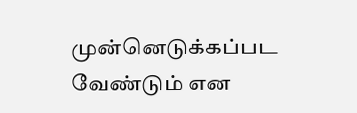முன்னெடுக்கப்பட வேண்டும் என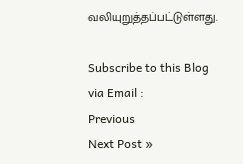வலியுறுத்தப்பட்டுள்ளது.

Subscribe to this Blog via Email :
Previous
Next Post »